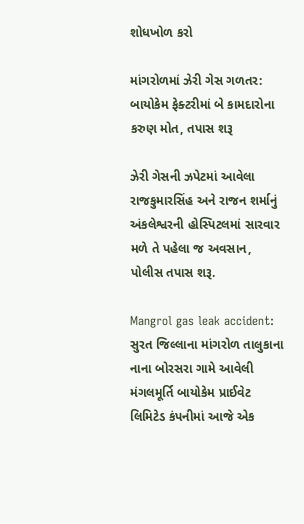શોધખોળ કરો

માંગરોળમાં ઝેરી ગેસ ગળતર: બાયોકેમ ફેક્ટરીમાં બે કામદારોના કરુણ મોત, તપાસ શરૂ

ઝેરી ગેસની ઝપેટમાં આવેલા રાજકુમારસિંહ અને રાજન શર્માનું અંકલેશ્વરની હોસ્પિટલમાં સારવાર મળે તે પહેલા જ અવસાન, પોલીસ તપાસ શરૂ.

Mangrol gas leak accident: સુરત જિલ્લાના માંગરોળ તાલુકાના નાના બોરસરા ગામે આવેલી મંગલમૂર્તિ બાયોકેમ પ્રાઈવેટ લિમિટેડ કંપનીમાં આજે એક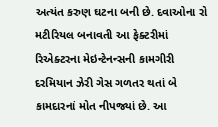અત્યંત કરુણ ઘટના બની છે. દવાઓના રો મટીરિયલ બનાવતી આ ફેક્ટરીમાં રિએક્ટરના મેઇન્ટેનન્સની કામગીરી દરમિયાન ઝેરી ગેસ ગળતર થતાં બે કામદારનાં મોત નીપજ્યાં છે. આ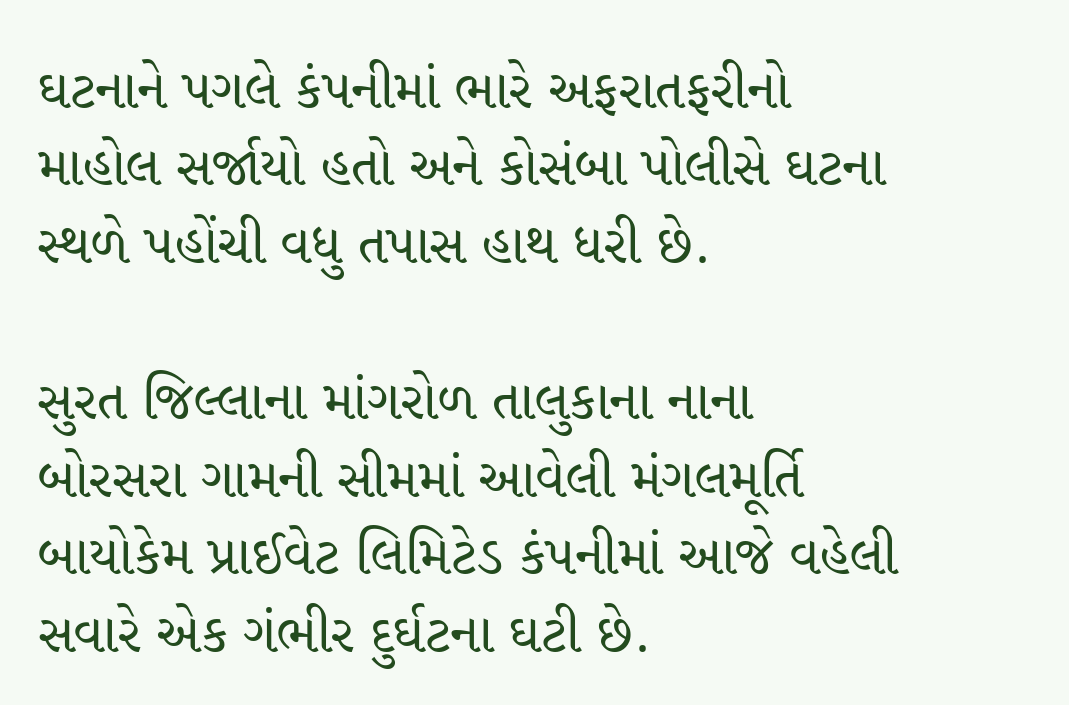ઘટનાને પગલે કંપનીમાં ભારે અફરાતફરીનો માહોલ સર્જાયો હતો અને કોસંબા પોલીસે ઘટના સ્થળે પહોંચી વધુ તપાસ હાથ ધરી છે.

સુરત જિલ્લાના માંગરોળ તાલુકાના નાના બોરસરા ગામની સીમમાં આવેલી મંગલમૂર્તિ બાયોકેમ પ્રાઈવેટ લિમિટેડ કંપનીમાં આજે વહેલી સવારે એક ગંભીર દુર્ઘટના ઘટી છે.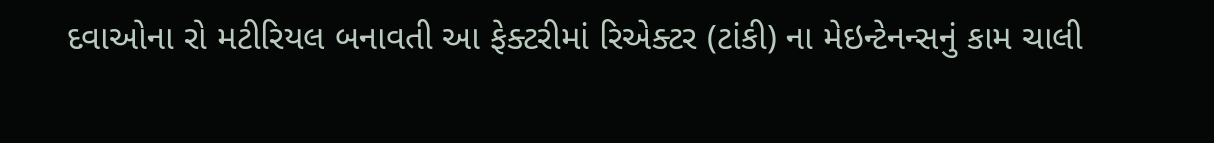દવાઓના રો મટીરિયલ બનાવતી આ ફેક્ટરીમાં રિએક્ટર (ટાંકી) ના મેઇન્ટેનન્સનું કામ ચાલી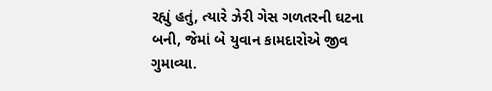રહ્યું હતું, ત્યારે ઝેરી ગેસ ગળતરની ઘટના બની, જેમાં બે યુવાન કામદારોએ જીવ ગુમાવ્યા.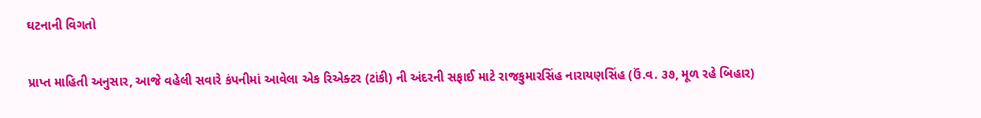ઘટનાની વિગતો

પ્રાપ્ત માહિતી અનુસાર, આજે વહેલી સવારે કંપનીમાં આવેલા એક રિએક્ટર (ટાંકી) ની અંદરની સફાઈ માટે રાજકુમારસિંહ નારાયણસિંહ (ઉં.વ. ૩૭, મૂળ રહે બિહાર)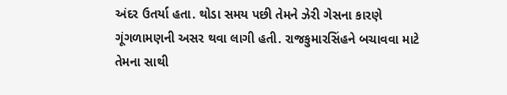અંદર ઉતર્યા હતા. થોડા સમય પછી તેમને ઝેરી ગેસના કારણે ગૂંગળામણની અસર થવા લાગી હતી. રાજકુમારસિંહને બચાવવા માટે તેમના સાથી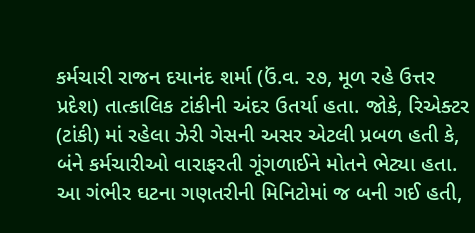કર્મચારી રાજન દયાનંદ શર્મા (ઉં.વ. ૨૭, મૂળ રહે ઉત્તર પ્રદેશ) તાત્કાલિક ટાંકીની અંદર ઉતર્યા હતા. જોકે, રિએક્ટર (ટાંકી) માં રહેલા ઝેરી ગેસની અસર એટલી પ્રબળ હતી કે, બંને કર્મચારીઓ વારાફરતી ગૂંગળાઈને મોતને ભેટ્યા હતા. આ ગંભીર ઘટના ગણતરીની મિનિટોમાં જ બની ગઈ હતી,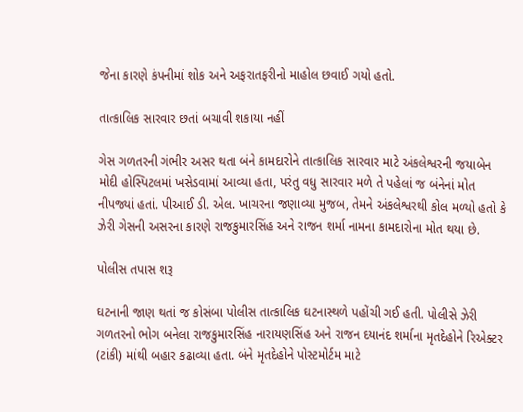જેના કારણે કંપનીમાં શોક અને અફરાતફરીનો માહોલ છવાઈ ગયો હતો.

તાત્કાલિક સારવાર છતાં બચાવી શકાયા નહીં

ગેસ ગળતરની ગંભીર અસર થતા બંને કામદારોને તાત્કાલિક સારવાર માટે અંકલેશ્વરની જયાબેન મોદી હોસ્પિટલમાં ખસેડવામાં આવ્યા હતા, પરંતુ વધુ સારવાર મળે તે પહેલાં જ બંનેનાં મોત નીપજ્યાં હતાં. પીઆઈ ડી. એલ. ખાચરના જણાવ્યા મુજબ, તેમને અંકલેશ્વરથી કોલ મળ્યો હતો કે ઝેરી ગેસની અસરના કારણે રાજકુમારસિંહ અને રાજન શર્મા નામના કામદારોના મોત થયા છે.

પોલીસ તપાસ શરૂ

ઘટનાની જાણ થતાં જ કોસંબા પોલીસ તાત્કાલિક ઘટનાસ્થળે પહોંચી ગઈ હતી. પોલીસે ઝેરી ગળતરનો ભોગ બનેલા રાજકુમારસિંહ નારાયણસિંહ અને રાજન દયાનંદ શર્માના મૃતદેહોને રિએક્ટર (ટાંકી) માંથી બહાર કઢાવ્યા હતા. બંને મૃતદેહોને પોસ્ટમોર્ટમ માટે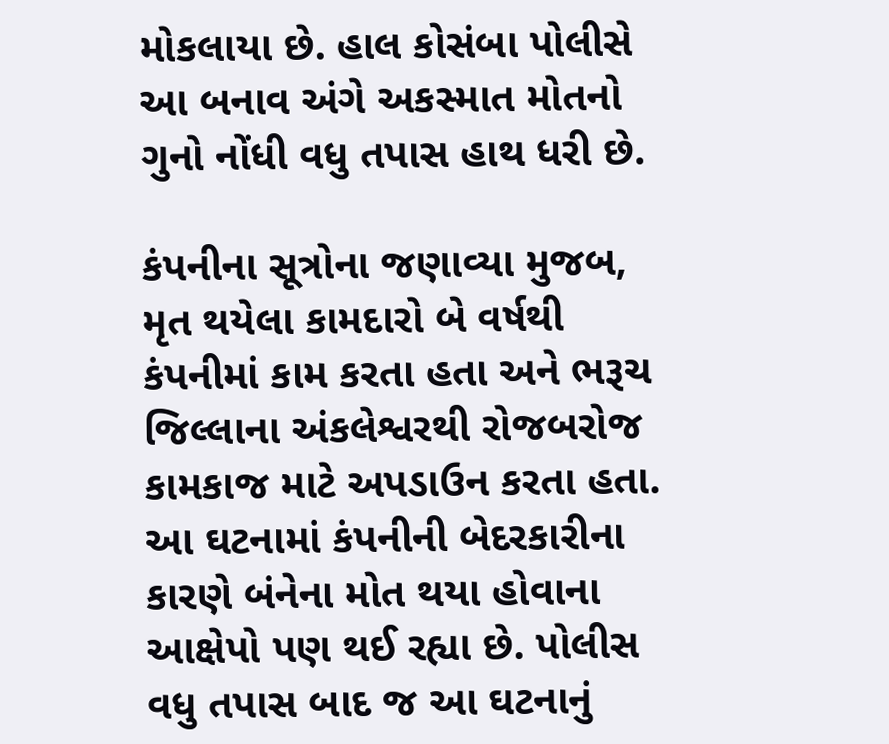મોકલાયા છે. હાલ કોસંબા પોલીસે આ બનાવ અંગે અકસ્માત મોતનો ગુનો નોંધી વધુ તપાસ હાથ ધરી છે.

કંપનીના સૂત્રોના જણાવ્યા મુજબ, મૃત થયેલા કામદારો બે વર્ષથી કંપનીમાં કામ કરતા હતા અને ભરૂચ જિલ્લાના અંકલેશ્વરથી રોજબરોજ કામકાજ માટે અપડાઉન કરતા હતા. આ ઘટનામાં કંપનીની બેદરકારીના કારણે બંનેના મોત થયા હોવાના આક્ષેપો પણ થઈ રહ્યા છે. પોલીસ વધુ તપાસ બાદ જ આ ઘટનાનું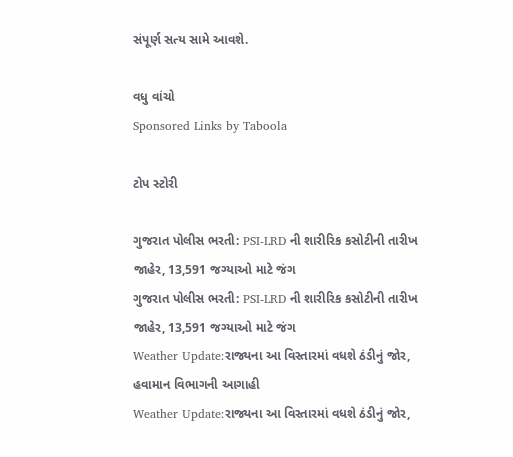સંપૂર્ણ સત્ય સામે આવશે.

વધુ વાંચો
Sponsored Links by Taboola

ટોપ સ્ટોરી

ગુજરાત પોલીસ ભરતી: PSI-LRD ની શારીરિક કસોટીની તારીખ જાહેર, 13,591 જગ્યાઓ માટે જંગ
ગુજરાત પોલીસ ભરતી: PSI-LRD ની શારીરિક કસોટીની તારીખ જાહેર, 13,591 જગ્યાઓ માટે જંગ
Weather Update:રાજ્યના આ વિસ્તારમાં વધશે ઠંડીનું જોર, હવામાન વિભાગની આગાહી
Weather Update:રાજ્યના આ વિસ્તારમાં વધશે ઠંડીનું જોર,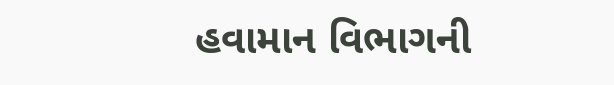હવામાન વિભાગની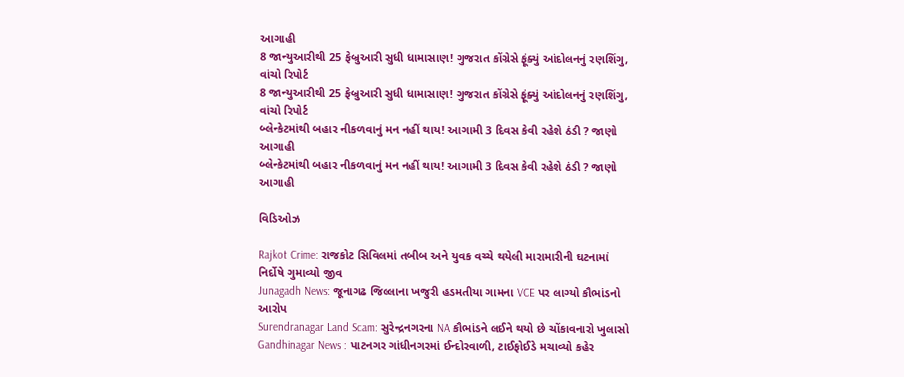આગાહી
8 જાન્યુઆરીથી 25 ફેબ્રુઆરી સુધી ધામાસાણ! ગુજરાત કોંગ્રેસે ફૂંક્યું આંદોલનનું રણશિંગુ, વાંચો રિપોર્ટ
8 જાન્યુઆરીથી 25 ફેબ્રુઆરી સુધી ધામાસાણ! ગુજરાત કોંગ્રેસે ફૂંક્યું આંદોલનનું રણશિંગુ, વાંચો રિપોર્ટ
બ્લેન્કેટમાંથી બહાર નીકળવાનું મન નહીં થાય! આગામી 3 દિવસ કેવી રહેશે ઠંડી ? જાણો આગાહી
બ્લેન્કેટમાંથી બહાર નીકળવાનું મન નહીં થાય! આગામી 3 દિવસ કેવી રહેશે ઠંડી ? જાણો આગાહી

વિડિઓઝ

Rajkot Crime: રાજકોટ સિવિલમાં તબીબ અને યુવક વચ્ચે થયેલી મારામારીની ઘટનામાં નિર્દોષે ગુમાવ્યો જીવ
Junagadh News: જૂનાગઢ જિલ્લાના ખજુરી હડમતીયા ગામના VCE પર લાગ્યો કૌભાંડનો આરોપ
Surendranagar Land Scam: સુરેન્દ્રનગરના NA કૌભાંડને લઈને થયો છે ચોંકાવનારો ખુલાસો
Gandhinagar News : પાટનગર ગાંધીનગરમાં ઈન્દોરવાળી, ટાઈફોઈડે મચાવ્યો કહેર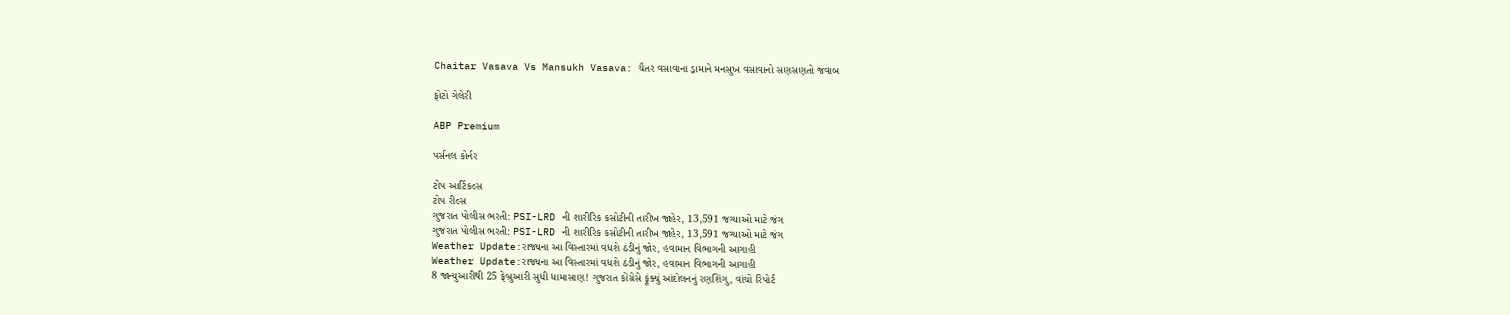Chaitar Vasava Vs Mansukh Vasava: ચૈતર વસાવાના ડ્રામાને મનસુખ વસાવાનો સણસણતો જવાબ

ફોટો ગેલેરી

ABP Premium

પર્સનલ કોર્નર

ટોપ આર્ટિકલ્સ
ટોપ રીલ્સ
ગુજરાત પોલીસ ભરતી: PSI-LRD ની શારીરિક કસોટીની તારીખ જાહેર, 13,591 જગ્યાઓ માટે જંગ
ગુજરાત પોલીસ ભરતી: PSI-LRD ની શારીરિક કસોટીની તારીખ જાહેર, 13,591 જગ્યાઓ માટે જંગ
Weather Update:રાજ્યના આ વિસ્તારમાં વધશે ઠંડીનું જોર, હવામાન વિભાગની આગાહી
Weather Update:રાજ્યના આ વિસ્તારમાં વધશે ઠંડીનું જોર, હવામાન વિભાગની આગાહી
8 જાન્યુઆરીથી 25 ફેબ્રુઆરી સુધી ધામાસાણ! ગુજરાત કોંગ્રેસે ફૂંક્યું આંદોલનનું રણશિંગુ, વાંચો રિપોર્ટ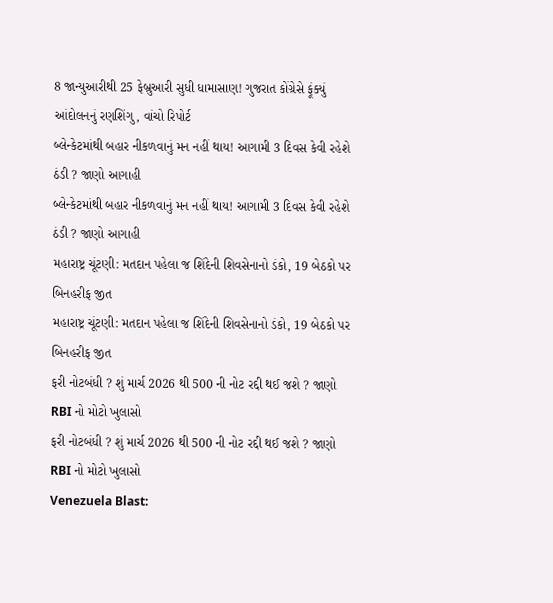8 જાન્યુઆરીથી 25 ફેબ્રુઆરી સુધી ધામાસાણ! ગુજરાત કોંગ્રેસે ફૂંક્યું આંદોલનનું રણશિંગુ, વાંચો રિપોર્ટ
બ્લેન્કેટમાંથી બહાર નીકળવાનું મન નહીં થાય! આગામી 3 દિવસ કેવી રહેશે ઠંડી ? જાણો આગાહી
બ્લેન્કેટમાંથી બહાર નીકળવાનું મન નહીં થાય! આગામી 3 દિવસ કેવી રહેશે ઠંડી ? જાણો આગાહી
મહારાષ્ટ્ર ચૂંટણી: મતદાન પહેલા જ શિંદેની શિવસેનાનો ડંકો, 19 બેઠકો પર બિનહરીફ જીત
મહારાષ્ટ્ર ચૂંટણી: મતદાન પહેલા જ શિંદેની શિવસેનાનો ડંકો, 19 બેઠકો પર બિનહરીફ જીત
ફરી નોટબંધી ? શું માર્ચ 2026 થી 500 ની નોટ રદ્દી થઈ જશે ? જાણો RBI નો મોટો ખુલાસો
ફરી નોટબંધી ? શું માર્ચ 2026 થી 500 ની નોટ રદ્દી થઈ જશે ? જાણો RBI નો મોટો ખુલાસો
Venezuela Blast: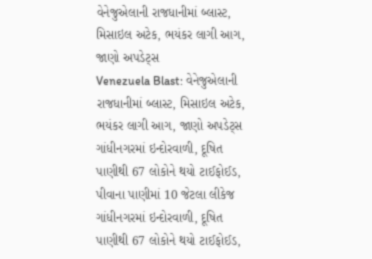વેનેજુએલાની રાજધાનીમાં બ્લાસ્ટ, મિસાઇલ અટેક, ભયંકર લાગી આગ, જાણો અપડેટ્સ
Venezuela Blast: વેનેજુએલાની રાજધાનીમાં બ્લાસ્ટ, મિસાઇલ અટેક, ભયંકર લાગી આગ, જાણો અપડેટ્સ
ગાંધીનગરમાં ઇન્દોરવાળી, દૂષિત પાણીથી 67 લોકોને થયો ટાઈફોઈડ, પીવાના પાણીમાં 10 જેટલા લીકેજ
ગાંધીનગરમાં ઇન્દોરવાળી, દૂષિત પાણીથી 67 લોકોને થયો ટાઈફોઈડ,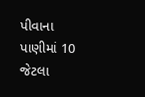પીવાના પાણીમાં 10 જેટલા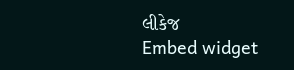લીકેજ
Embed widget